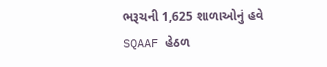ભરૂચની 1,625 શાળાઓનું હવે SQAAF હેઠળ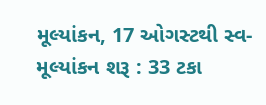મૂલ્યાંકન, 17 ઓગસ્ટથી સ્વ-મૂલ્યાંકન શરૂ : 33 ટકા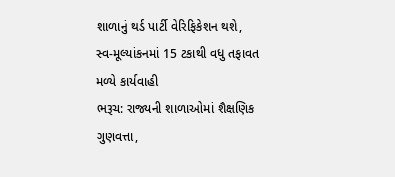શાળાનું થર્ડ પાર્ટી વેરિફિકેશન થશે, સ્વ-મૂલ્યાંકનમાં 15 ટકાથી વધુ તફાવત મળ્યે કાર્યવાહી
ભરૂચ: રાજ્યની શાળાઓમાં શૈક્ષણિક ગુણવત્તા,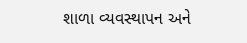શાળા વ્યવસ્થાપન અને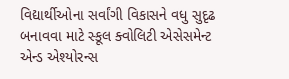વિદ્યાર્થીઓના સર્વાંગી વિકાસને વધુ સુદૃઢ બનાવવા માટે સ્કૂલ ક્વોલિટી એસેસમેન્ટ એન્ડ એશ્યોરન્સ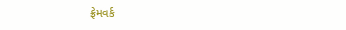ફ્રેમવર્ક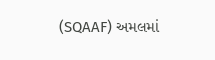(SQAAF) અમલમાં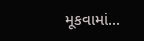મૂકવામાં...